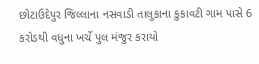છોટાઉદેપુર જિલ્લાના નસવાડી તાલુકાના કુકાવટી ગામ પાસે 6 કરોડથી વધુના ખર્ચે પુલ મંજુર કરાયો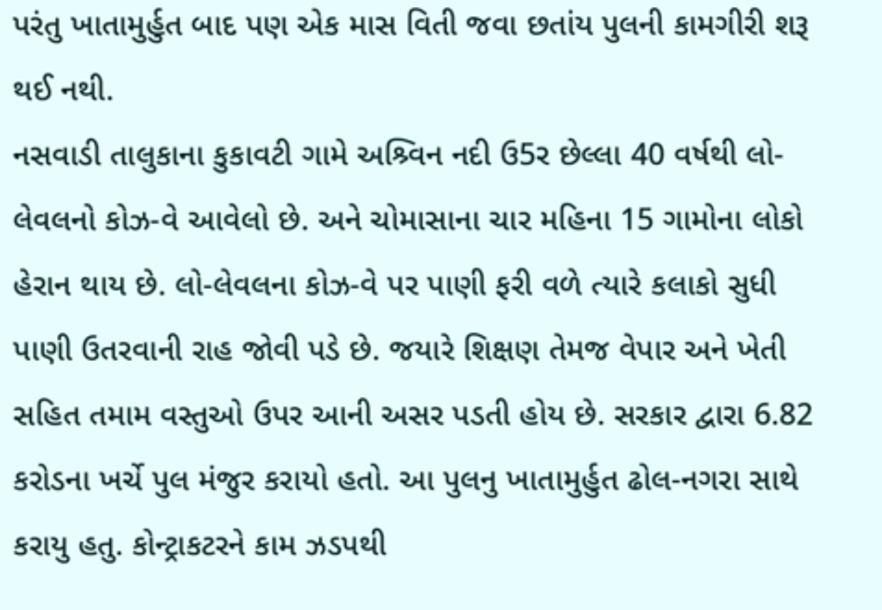પરંતુ ખાતામુર્હુત બાદ પણ એક માસ વિતી જવા છતાંય પુલની કામગીરી શરૂ થઈ નથી.
નસવાડી તાલુકાના કુકાવટી ગામે અશ્ર્વિન નદી ઉ5ર છેલ્લા 40 વર્ષથી લો-લેવલનો કોઝ-વે આવેલો છે. અને ચોમાસાના ચાર મહિના 15 ગામોના લોકો હેરાન થાય છે. લો-લેવલના કોઝ-વે પર પાણી ફરી વળે ત્યારે કલાકો સુધી પાણી ઉતરવાની રાહ જોવી પડે છે. જયારે શિક્ષણ તેમજ વેપાર અને ખેતી સહિત તમામ વસ્તુઓ ઉપર આની અસર પડતી હોય છે. સરકાર દ્વારા 6.82 કરોડના ખર્ચે પુલ મંજુર કરાયો હતો. આ પુલનુ ખાતામુર્હુત ઢોલ-નગરા સાથે કરાયુ હતુ. કોન્ટ્રાકટરને કામ ઝડપથી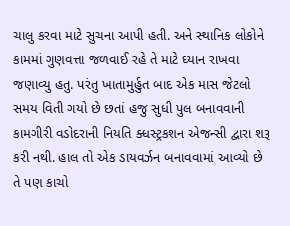ચાલુ કરવા માટે સુચના આપી હતી. અને સ્થાનિક લોકોને કામમાં ગુણવત્તા જળવાઈ રહે તે માટે ઘ્યાન રાખવા જણાવ્યુ હતુ. પરંતુ ખાતામુર્હુત બાદ એક માસ જેટલો સમય વિતી ગયો છે છતાં હજુ સુધી પુલ બનાવવાની કામગીરી વડોદરાની નિયતિ ક્ધસ્ટ્રકશન એજન્સી દ્વારા શરૂ કરી નથી. હાલ તો એક ડાયવર્ઝન બનાવવામાં આવ્યો છે તે પણ કાચો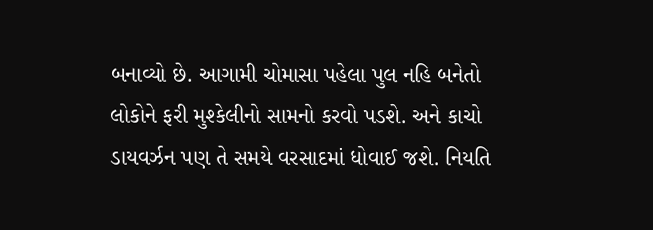બનાવ્યો છે. આગામી ચોમાસા પહેલા પુલ નહિ બનેતો લોકોને ફરી મુશ્કેલીનો સામનો કરવો પડશે. અને કાચો ડાયવર્ઝન પણ તે સમયે વરસાદમાં ધોવાઈ જશે. નિયતિ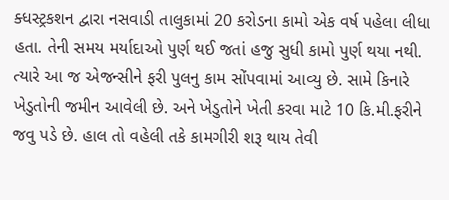ક્ધસ્ટ્રકશન દ્વારા નસવાડી તાલુકામાં 20 કરોડના કામો એક વર્ષ પહેલા લીધા હતા. તેની સમય મર્યાદાઓ પુર્ણ થઈ જતાં હજુ સુધી કામો પુર્ણ થયા નથી. ત્યારે આ જ એજન્સીને ફરી પુલનુ કામ સોંપવામાં આવ્યુ છે. સામે કિનારે ખેડુતોની જમીન આવેલી છે. અને ખેડુતોને ખેતી કરવા માટે 10 કિ.મી.ફરીને જવુ પડે છે. હાલ તો વહેલી તકે કામગીરી શરૂ થાય તેવી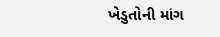ખેડુતોની માંગ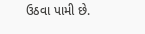ઉઠવા પામી છે.